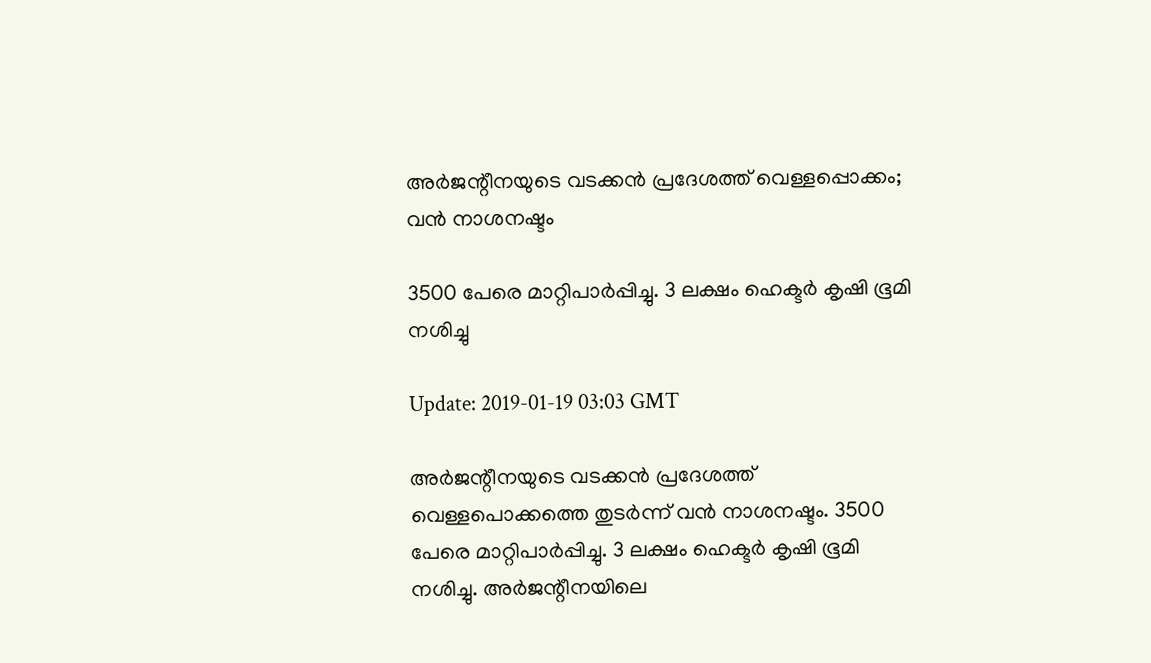അര്‍ജന്റീനയുടെ വടക്കന്‍ പ്രദേശത്ത് വെള്ളപ്പൊക്കം; വന്‍ നാശനഷ്ടം

3500 പേരെ മാറ്റിപാര്‍പ്പിച്ചു. 3 ലക്ഷം ഹെക്ടര്‍ കൃഷി ഭൂമി നശിച്ചു

Update: 2019-01-19 03:03 GMT

അര്‍ജന്റീനയുടെ വടക്കന്‍ പ്രദേശത്ത് വെള്ളപൊക്കത്തെ തുടര്‍ന്ന് വന്‍ നാശനഷ്ടം. 3500 പേരെ മാറ്റിപാര്‍പ്പിച്ചു. 3 ലക്ഷം ഹെക്ടര്‍ കൃഷി ഭൂമി നശിച്ചു. അര്‍ജന്റീനയിലെ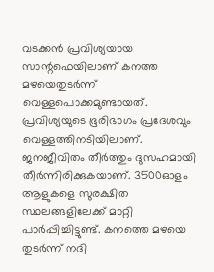വടക്കന്‍ പ്രവിശ്യയായ സാന്റഫെയിലാണ് കനത്ത മഴയെതുടര്‍ന്ന് വെള്ളപൊക്കമുണ്ടായത്. പ്രവിശ്യയുടെ ഭൂരിഭാഗം പ്രദേശവും വെള്ളത്തിനടിയിലാണ്. ജനജീവിതം തീര്‍ത്തും ദുസഹമായി തീര്‍ന്നിരിക്കുകയാണ്. 3500ഓളം ആളുകളെ സുരക്ഷിത സ്ഥലങ്ങളിലേക്ക് മാറ്റി പാര്‍പ്പിച്ചിട്ടുണ്ട്. കനത്തെ മഴയെ തുടര്‍ന്ന് നദി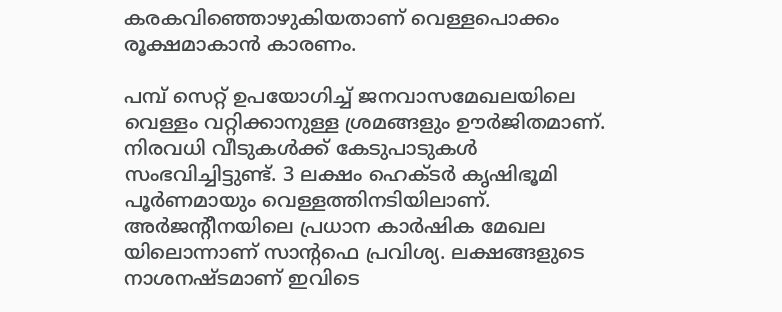കരകവിഞ്ഞൊഴുകിയതാണ് വെള്ളപൊക്കം രൂക്ഷമാകാന്‍ കാരണം.

പമ്പ് സെറ്റ് ഉപയോഗിച്ച് ജനവാസമേഖലയിലെ വെള്ളം വറ്റിക്കാനുള്ള ശ്രമങ്ങളും ഊര്‍ജിതമാണ്. നിരവധി വീടുകള്‍ക്ക് കേടുപാടുകള്‍ സംഭവിച്ചിട്ടുണ്ട്. 3 ലക്ഷം ഹെക്ടര്‍ കൃഷിഭൂമി പൂര്‍ണമായും വെള്ളത്തിനടിയിലാണ്. അര്‍ജന്റീനയിലെ പ്രധാന കാര്‍ഷിക മേഖല യിലൊന്നാണ് സാന്റഫെ പ്രവിശ്യ. ലക്ഷങ്ങളുടെ നാശനഷ്ടമാണ് ഇവിടെ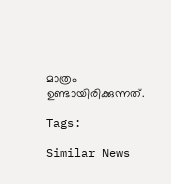മാത്രം ഉണ്ടായിരിക്കുന്നത്.

Tags:

Similar News